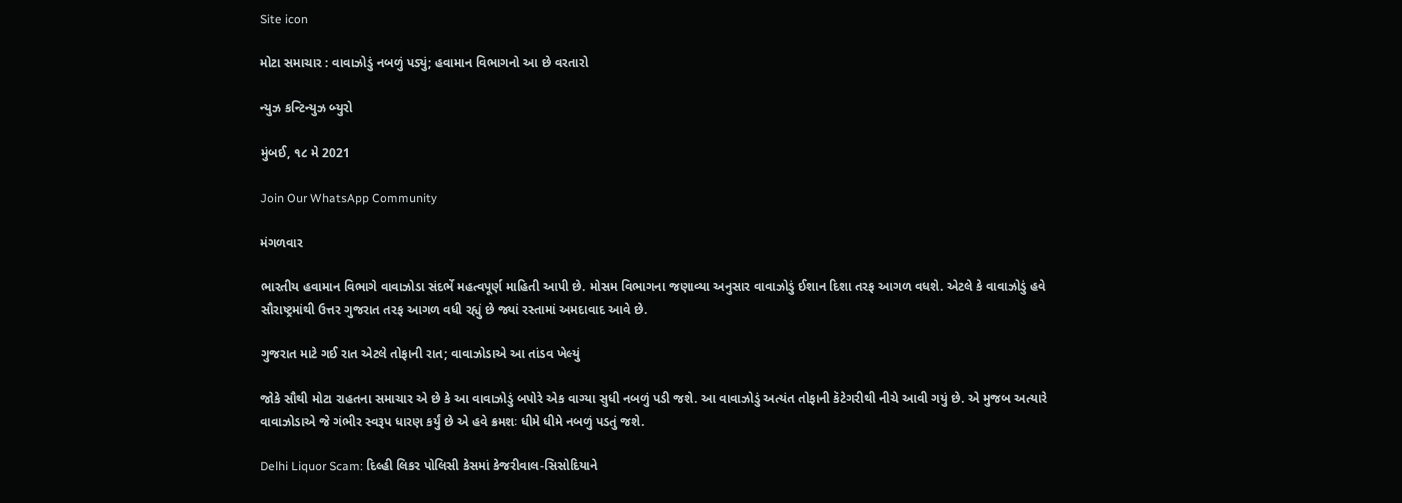Site icon

મોટા સમાચાર : વાવાઝોડું નબળું પડ્યું; હવામાન વિભાગનો આ છે વરતારો

ન્યુઝ કન્ટિન્યુઝ બ્યુરો

મુંબઈ, ૧૮ મે 2021

Join Our WhatsApp Community

મંગળવાર

ભારતીય હવામાન વિભાગે વાવાઝોડા સંદર્ભે મહત્વપૂર્ણ માહિતી આપી છે. મોસમ વિભાગના જણાવ્યા અનુસાર વાવાઝોડું ઈશાન દિશા તરફ આગળ વધશે. એટલે કે વાવાઝોડું હવે સૌરાષ્ટ્રમાંથી ઉત્તર ગુજરાત તરફ આગળ વધી રહ્યું છે જ્યાં રસ્તામાં અમદાવાદ આવે છે.

ગુજરાત માટે ગઈ રાત એટલે તોફાની રાત; વાવાઝોડાએ આ તાંડવ ખેલ્યું

જોકે સૌથી મોટા રાહતના સમાચાર એ છે કે આ વાવાઝોડું બપોરે એક વાગ્યા સુધી નબળું પડી જશે. આ વાવાઝોડું અત્યંત તોફાની કૅટેગરીથી નીચે આવી ગયું છે. એ મુજબ અત્યારે વાવાઝોડાએ જે ગંભીર સ્વરૂપ ધારણ કર્યું છે એ હવે ક્રમશઃ ધીમે ધીમે નબળું પડતું જશે.

Delhi Liquor Scam: દિલ્હી લિકર પોલિસી કેસમાં કેજરીવાલ-સિસોદિયાને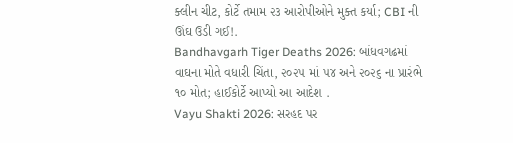ક્લીન ચીટ, કોર્ટે તમામ ૨૩ આરોપીઓને મુક્ત કર્યા; CBI ની ઊંઘ ઉડી ગઈ!.
Bandhavgarh Tiger Deaths 2026: બાંધવગઢમાં વાઘના મોતે વધારી ચિંતા, ૨૦૨૫ માં ૫૪ અને ૨૦૨૬ ના પ્રારંભે ૧૦ મોત; હાઈકોર્ટે આપ્યો આ આદેશ .
Vayu Shakti 2026: સરહદ પર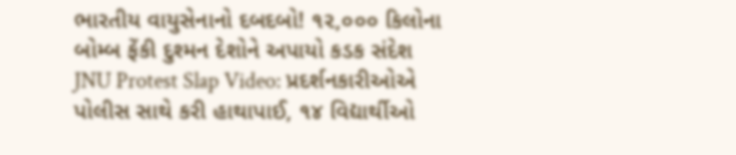ભારતીય વાયુસેનાનો દબદબો! ૧૨,૦૦૦ કિલોના બોમ્બ ફેંકી દુશ્મન દેશોને અપાયો કડક સંદેશ
JNU Protest Slap Video: પ્રદર્શનકારીઓએ પોલીસ સાથે કરી હાથાપાઈ, ૧૪ વિદ્યાર્થીઓ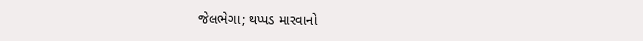જેલભેગા; થપ્પડ મારવાનો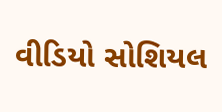વીડિયો સોશિયલ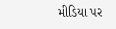મીડિયા પર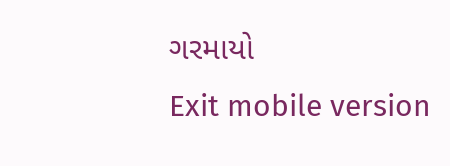ગરમાયો
Exit mobile version